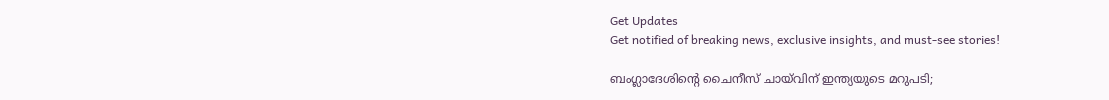Get Updates
Get notified of breaking news, exclusive insights, and must-see stories!

ബംഗ്ലാദേശിന്റെ ചൈനീസ് ചായ്‌വിന് ഇന്ത്യയുടെ മറുപടി;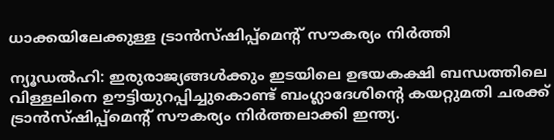ധാക്കയിലേക്കുള്ള ട്രാൻസ്ഷിപ്പ്മെന്റ് സൗകര്യം നിർത്തി

ന്യൂഡൽഹി: ഇരുരാജ്യങ്ങൾക്കും ഇടയിലെ ഉഭയകക്ഷി ബന്ധത്തിലെ വിള്ളലിനെ ഊട്ടിയുറപ്പിച്ചുകൊണ്ട് ബംഗ്ലാദേശിന്റെ കയറ്റുമതി ചരക്ക് ട്രാൻസ്ഷിപ്പ്മെന്റ് സൗകര്യം നിർത്തലാക്കി ഇന്ത്യ.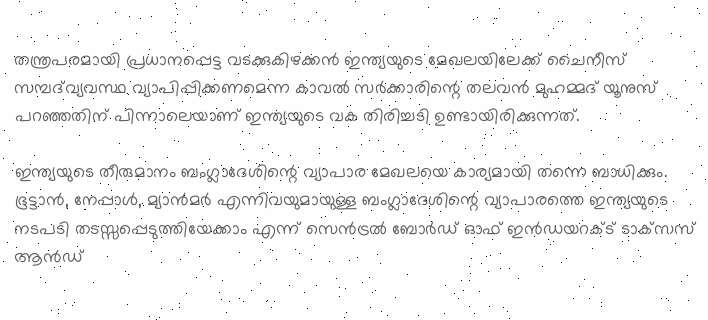തന്ത്രപരമായി പ്രധാനപ്പെട്ട വടക്കുകിഴക്കൻ ഇന്ത്യയുടെ മേഖലയിലേക്ക് ചൈനീസ് സമ്പദ്‌വ്യവസ്ഥ വ്യാപിപ്പിക്കണമെന്ന കാവൽ സർക്കാരിന്റെ തലവൻ മുഹമ്മദ് യൂനുസ് പറഞ്ഞതിന് പിന്നാലെയാണ് ഇന്ത്യയുടെ വക തിരിച്ചടി ഉണ്ടായിരിക്കുന്നത്.

ഇന്ത്യയുടെ തീരുമാനം ബംഗ്ലാദേശിന്റെ വ്യാപാര മേഖലയെ കാര്യമായി തന്നെ ബാധിക്കും. ഭൂട്ടാൻ, നേപ്പാൾ, മ്യാൻമർ എന്നിവയുമായുള്ള ബംഗ്ലാദേശിന്റെ വ്യാപാരത്തെ ഇന്ത്യയുടെ നടപടി തടസ്സപ്പെടുത്തിയേക്കാം എന്ന് സെൻട്രൽ ബോർഡ് ഓഫ് ഇൻഡയറക്‌ട്‌ ടാക്‌സസ് ആൻഡ്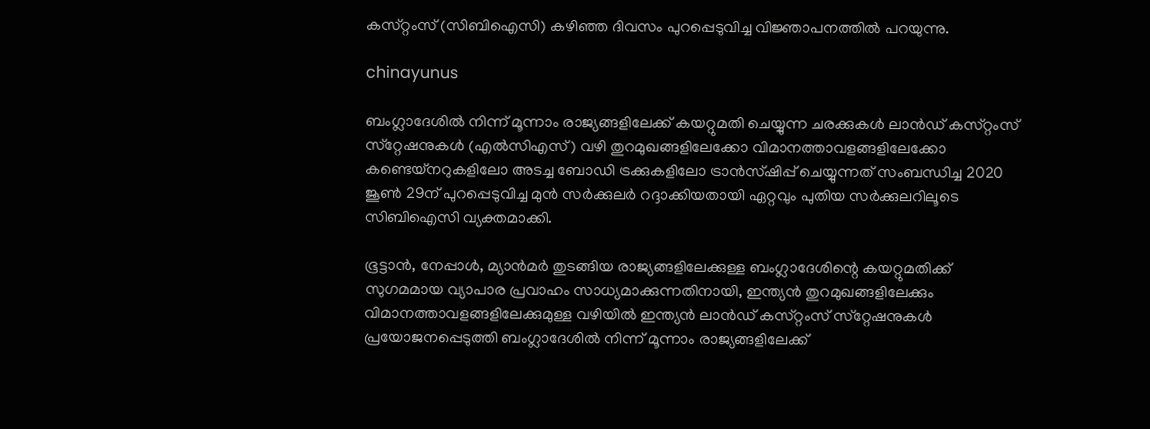കസ്‌റ്റംസ് (സിബിഐസി) കഴിഞ്ഞ ദിവസം പുറപ്പെടുവിച്ച വിജ്ഞാപനത്തിൽ പറയുന്നു.

chinayunus

ബംഗ്ലാദേശിൽ നിന്ന് മൂന്നാം രാജ്യങ്ങളിലേക്ക് കയറ്റുമതി ചെയ്യുന്ന ചരക്കുകൾ ലാൻഡ് കസ്‌റ്റംസ് സ്‌റ്റേഷനുകൾ (എൽസിഎസ്) വഴി തുറമുഖങ്ങളിലേക്കോ വിമാനത്താവളങ്ങളിലേക്കോ കണ്ടെയ്‌നറുകളിലോ അടച്ച ബോഡി ട്രക്കുകളിലോ ട്രാൻസ്ഷിപ്പ് ചെയ്യുന്നത് സംബന്ധിച്ച 2020 ജൂൺ 29ന് പുറപ്പെടുവിച്ച മുൻ സർക്കുലർ റദ്ദാക്കിയതായി ഏറ്റവും പുതിയ സർക്കുലറിലൂടെ സിബിഐസി വ്യക്തമാക്കി.

ഭൂട്ടാൻ, നേപ്പാൾ, മ്യാൻമർ തുടങ്ങിയ രാജ്യങ്ങളിലേക്കുള്ള ബംഗ്ലാദേശിന്റെ കയറ്റുമതിക്ക് സുഗമമായ വ്യാപാര പ്രവാഹം സാധ്യമാക്കുന്നതിനായി, ഇന്ത്യൻ തുറമുഖങ്ങളിലേക്കും വിമാനത്താവളങ്ങളിലേക്കുമുള്ള വഴിയിൽ ഇന്ത്യൻ ലാൻഡ് കസ്‌റ്റംസ് സ്‌റ്റേഷനുകൾ പ്രയോജനപ്പെടുത്തി ബംഗ്ലാദേശിൽ നിന്ന് മൂന്നാം രാജ്യങ്ങളിലേക്ക്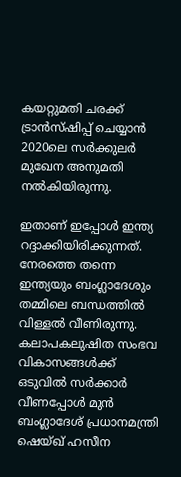കയറ്റുമതി ചരക്ക് ട്രാൻസ്ഷിപ്പ് ചെയ്യാൻ 2020ലെ സർക്കുലർ മുഖേന അനുമതി നൽകിയിരുന്നു.

ഇതാണ് ഇപ്പോൾ ഇന്ത്യ റദ്ദാക്കിയിരിക്കുന്നത്. നേരത്തെ തന്നെ ഇന്ത്യയും ബംഗ്ലാദേശും തമ്മിലെ ബന്ധത്തിൽ വിള്ളൽ വീണിരുന്നു. കലാപകലുഷിത സംഭവ വികാസങ്ങൾക്ക് ഒടുവിൽ സർക്കാർ വീണപ്പോൾ മുൻ ബംഗ്ലാദേശ് പ്രധാനമന്ത്രി ഷെയ്ഖ് ഹസീന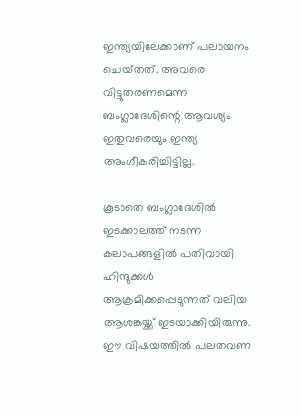ഇന്ത്യയിലേക്കാണ് പലായനം ചെയ്‌തത്‌. അവരെ വിട്ടുതരണമെന്ന ബംഗ്ലാദേശിന്റെ ആവശ്യം ഇതുവരെയും ഇന്ത്യ അംഗീകരിച്ചിട്ടില്ല.

കൂടാതെ ബംഗ്ലാദേശിൽ ഇടക്കാലത്ത് നടന്ന കലാപങ്ങളിൽ പതിവായി ഹിന്ദുക്കൾ ആക്രമിക്കപ്പെടുന്നത് വലിയ ആശങ്കയ്ക്ക് ഇടയാക്കിയിരുന്നു. ഈ വിഷയത്തിൽ പലതവണ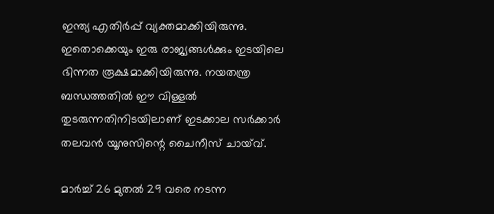ഇന്ത്യ എതിർപ്പ് വ്യക്തമാക്കിയിരുന്നു. ഇതൊക്കെയും ഇരു രാജ്യങ്ങൾക്കും ഇടയിലെ ഭിന്നത രൂക്ഷമാക്കിയിരുന്നു. നയതന്ത്ര ബന്ധത്തതിൽ ഈ വിള്ളൽ തുടരുന്നതിനിടയിലാണ് ഇടക്കാല സർക്കാർ തലവൻ യൂനുസിന്റെ ചൈനീസ് ചായ്‌വ്.

മാർച്ച് 26 മുതൽ 29 വരെ നടന്ന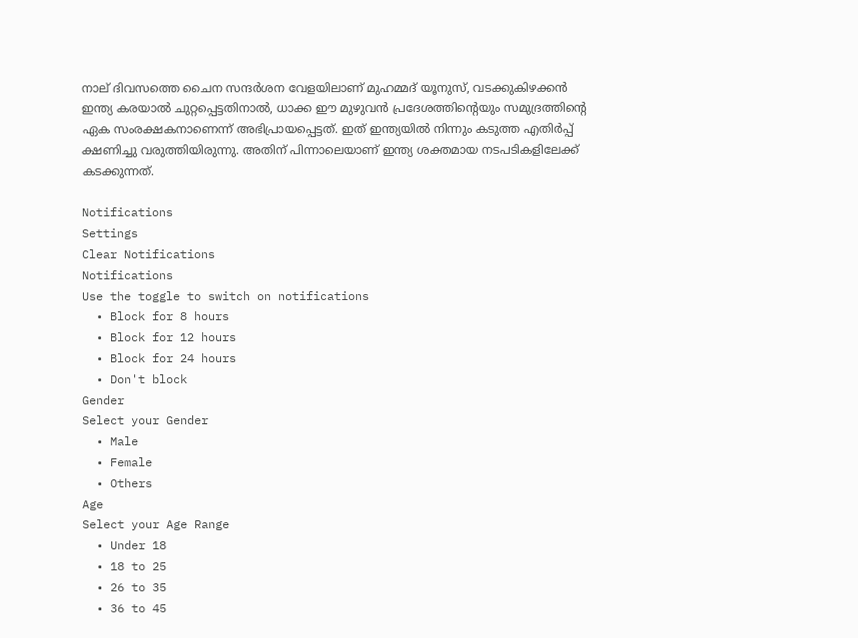നാല് ദിവസത്തെ ചൈന സന്ദർശന വേളയിലാണ് മുഹമ്മദ് യൂനുസ്, വടക്കുകിഴക്കൻ ഇന്ത്യ കരയാൽ ചുറ്റപ്പെട്ടതിനാൽ, ധാക്ക ഈ മുഴുവൻ പ്രദേശത്തിന്റെയും സമുദ്രത്തിന്റെ ഏക സംരക്ഷകനാണെന്ന് അഭിപ്രായപ്പെട്ടത്. ഇത് ഇന്ത്യയിൽ നിന്നും കടുത്ത എതിർപ്പ് ക്ഷണിച്ചു വരുത്തിയിരുന്നു. അതിന് പിന്നാലെയാണ് ഇന്ത്യ ശക്തമായ നടപടികളിലേക്ക് കടക്കുന്നത്.

Notifications
Settings
Clear Notifications
Notifications
Use the toggle to switch on notifications
  • Block for 8 hours
  • Block for 12 hours
  • Block for 24 hours
  • Don't block
Gender
Select your Gender
  • Male
  • Female
  • Others
Age
Select your Age Range
  • Under 18
  • 18 to 25
  • 26 to 35
  • 36 to 45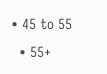• 45 to 55
  • 55+